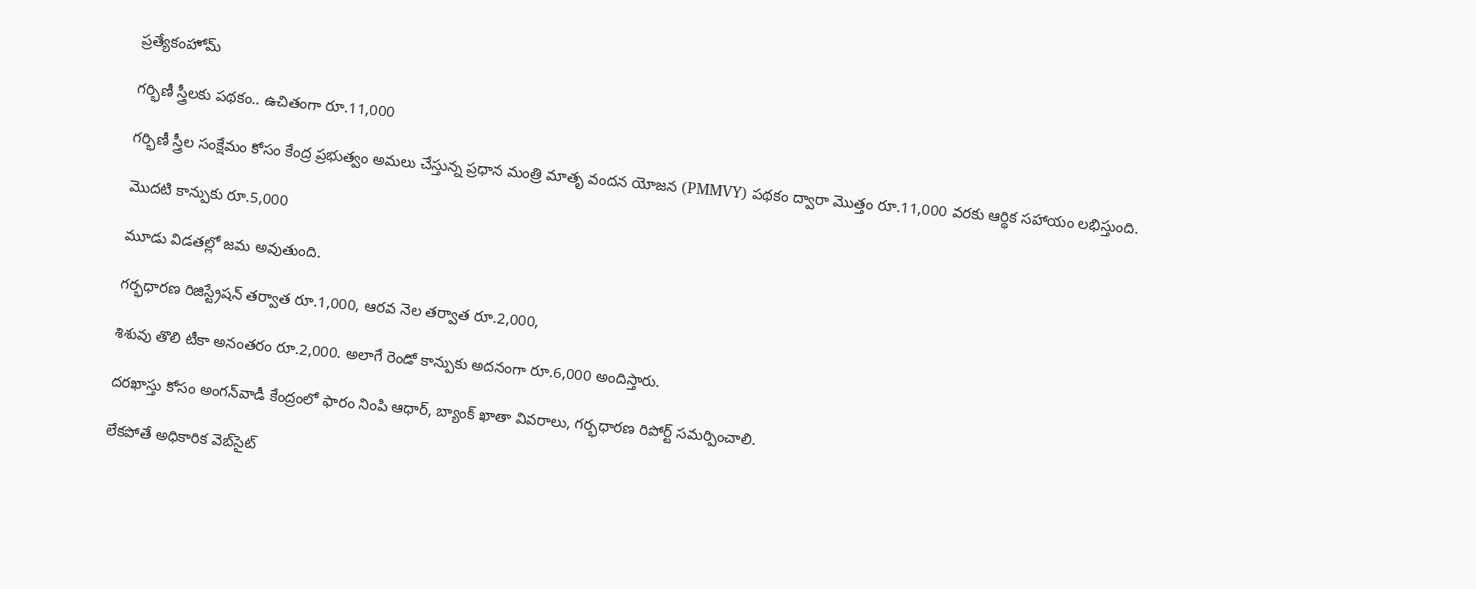ప్రత్యేకంహోమ్

గర్భిణీ స్త్రీలకు పథకం.. ఉచితంగా రూ.11,000

గర్భిణీ స్త్రీల సంక్షేమం కోసం కేంద్ర ప్రభుత్వం అమలు చేస్తున్న ప్రధాన మంత్రి మాతృ వందన యోజన (PMMVY) పథకం ద్వారా మొత్తం రూ.11,000 వరకు ఆర్థిక సహాయం లభిస్తుంది.

మొదటి కాన్పుకు రూ.5,000

మూడు విడతల్లో జమ అవుతుంది.

గర్భధారణ రిజిస్ట్రేషన్ తర్వాత రూ.1,000, ఆరవ నెల తర్వాత రూ.2,000,

శిశువు తొలి టీకా అనంతరం రూ.2,000. అలాగే రెండో కాన్పుకు అదనంగా రూ.6,000 అందిస్తారు.

దరఖాస్తు కోసం అంగన్‌వాడీ కేంద్రంలో ఫారం నింపి ఆధార్, బ్యాంక్ ఖాతా వివరాలు, గర్భధారణ రిపోర్ట్ సమర్పించాలి.

లేకపోతే అధికారిక వెబ్‌సైట్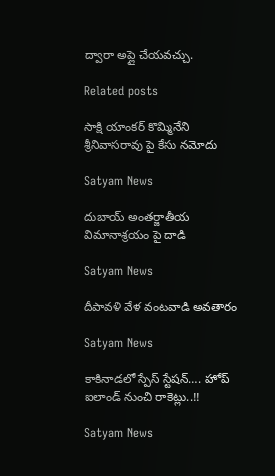ద్వారా అప్లై చేయవచ్చు.

Related posts

సాక్షి యాంకర్ కొమ్మినేని శ్రీనివాసరావు పై కేసు నమోదు

Satyam News

దుబాయ్ అంతర్జాతీయ విమానాశ్రయం పై దాడి

Satyam News

దీపావళి వేళ వంటవాడి అవతారం

Satyam News

కాకినాడలో స్పేస్‌ స్టేషన్‌…. హోప్‌ ఐలాండ్‌ నుంచి రాకెట్లు..!!

Satyam News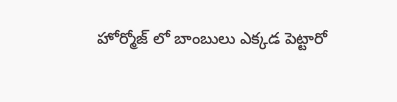హోర్మోజ్ లో బాంబులు ఎక్కడ పెట్టారో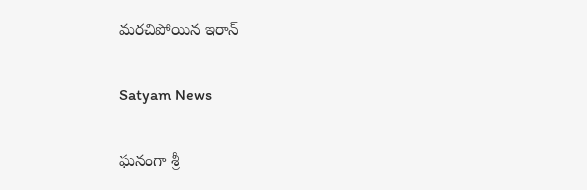మరచిపోయిన ఇరాన్

Satyam News

ఘనంగా శ్రీ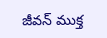జీవన్ ముక్త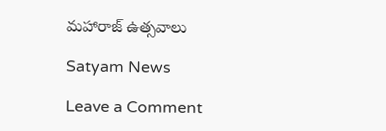మహారాజ్ ఉత్సవాలు

Satyam News

Leave a Comment